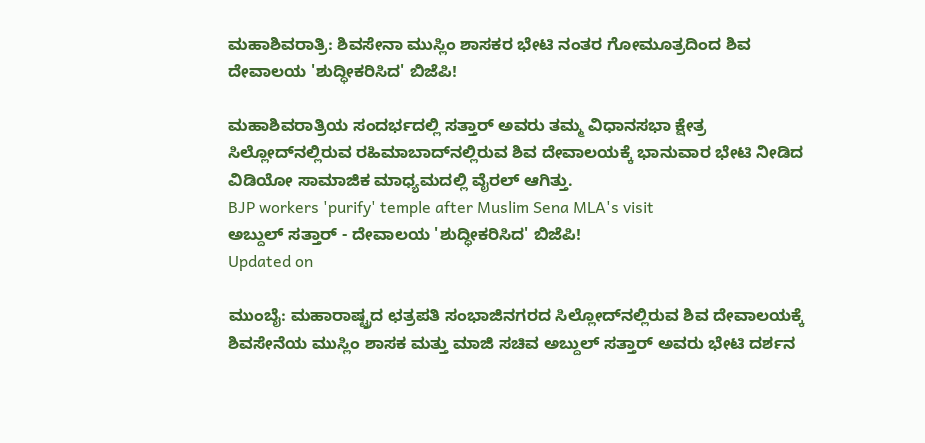ಮಹಾಶಿವರಾತ್ರಿ: ಶಿವಸೇನಾ ಮುಸ್ಲಿಂ ಶಾಸಕರ ಭೇಟಿ ನಂತರ ಗೋಮೂತ್ರದಿಂದ ಶಿವ ದೇವಾಲಯ 'ಶುದ್ಧೀಕರಿಸಿದ' ಬಿಜೆಪಿ!

ಮಹಾಶಿವರಾತ್ರಿಯ ಸಂದರ್ಭದಲ್ಲಿ ಸತ್ತಾರ್ ಅವರು ತಮ್ಮ ವಿಧಾನಸಭಾ ಕ್ಷೇತ್ರ ಸಿಲ್ಲೋದ್‌ನಲ್ಲಿರುವ ರಹಿಮಾಬಾದ್‌ನಲ್ಲಿರುವ ಶಿವ ದೇವಾಲಯಕ್ಕೆ ಭಾನುವಾರ ಭೇಟಿ ನೀಡಿದ ವಿಡಿಯೋ ಸಾಮಾಜಿಕ ಮಾಧ್ಯಮದಲ್ಲಿ ವೈರಲ್ ಆಗಿತ್ತು.
BJP workers 'purify' temple after Muslim Sena MLA's visit
ಅಬ್ದುಲ್ ಸತ್ತಾರ್ - ದೇವಾಲಯ 'ಶುದ್ಧೀಕರಿಸಿದ' ಬಿಜೆಪಿ!
Updated on

ಮುಂಬೈ: ಮಹಾರಾಷ್ಟ್ರದ ಛತ್ರಪತಿ ಸಂಭಾಜಿನಗರದ ಸಿಲ್ಲೋದ್‌ನಲ್ಲಿರುವ ಶಿವ ದೇವಾಲಯಕ್ಕೆ ಶಿವಸೇನೆಯ ಮುಸ್ಲಿಂ ಶಾಸಕ ಮತ್ತು ಮಾಜಿ ಸಚಿವ ಅಬ್ದುಲ್ ಸತ್ತಾರ್ ಅವರು ಭೇಟಿ ದರ್ಶನ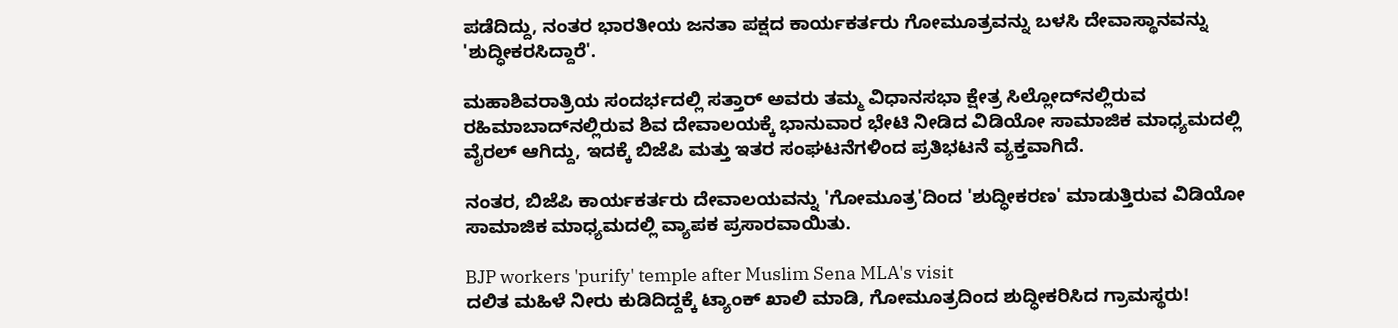ಪಡೆದಿದ್ದು, ನಂತರ ಭಾರತೀಯ ಜನತಾ ಪಕ್ಷದ ಕಾರ್ಯಕರ್ತರು ಗೋಮೂತ್ರವನ್ನು ಬಳಸಿ ದೇವಾಸ್ಥಾನವನ್ನು 'ಶುದ್ಧೀಕರಸಿದ್ದಾರೆ'.

ಮಹಾಶಿವರಾತ್ರಿಯ ಸಂದರ್ಭದಲ್ಲಿ ಸತ್ತಾರ್ ಅವರು ತಮ್ಮ ವಿಧಾನಸಭಾ ಕ್ಷೇತ್ರ ಸಿಲ್ಲೋದ್‌ನಲ್ಲಿರುವ ರಹಿಮಾಬಾದ್‌ನಲ್ಲಿರುವ ಶಿವ ದೇವಾಲಯಕ್ಕೆ ಭಾನುವಾರ ಭೇಟಿ ನೀಡಿದ ವಿಡಿಯೋ ಸಾಮಾಜಿಕ ಮಾಧ್ಯಮದಲ್ಲಿ ವೈರಲ್ ಆಗಿದ್ದು, ಇದಕ್ಕೆ ಬಿಜೆಪಿ ಮತ್ತು ಇತರ ಸಂಘಟನೆಗಳಿಂದ ಪ್ರತಿಭಟನೆ ವ್ಯಕ್ತವಾಗಿದೆ.

ನಂತರ, ಬಿಜೆಪಿ ಕಾರ್ಯಕರ್ತರು ದೇವಾಲಯವನ್ನು 'ಗೋಮೂತ್ರ'ದಿಂದ 'ಶುದ್ಧೀಕರಣ' ಮಾಡುತ್ತಿರುವ ವಿಡಿಯೋ ಸಾಮಾಜಿಕ ಮಾಧ್ಯಮದಲ್ಲಿ ವ್ಯಾಪಕ ಪ್ರಸಾರವಾಯಿತು.

BJP workers 'purify' temple after Muslim Sena MLA's visit
ದಲಿತ ಮಹಿಳೆ ನೀರು ಕುಡಿದಿದ್ದಕ್ಕೆ ಟ್ಯಾಂಕ್‌ ಖಾಲಿ ಮಾಡಿ, ಗೋಮೂತ್ರದಿಂದ ಶುದ್ಧೀಕರಿಸಿದ ಗ್ರಾಮಸ್ಥರು!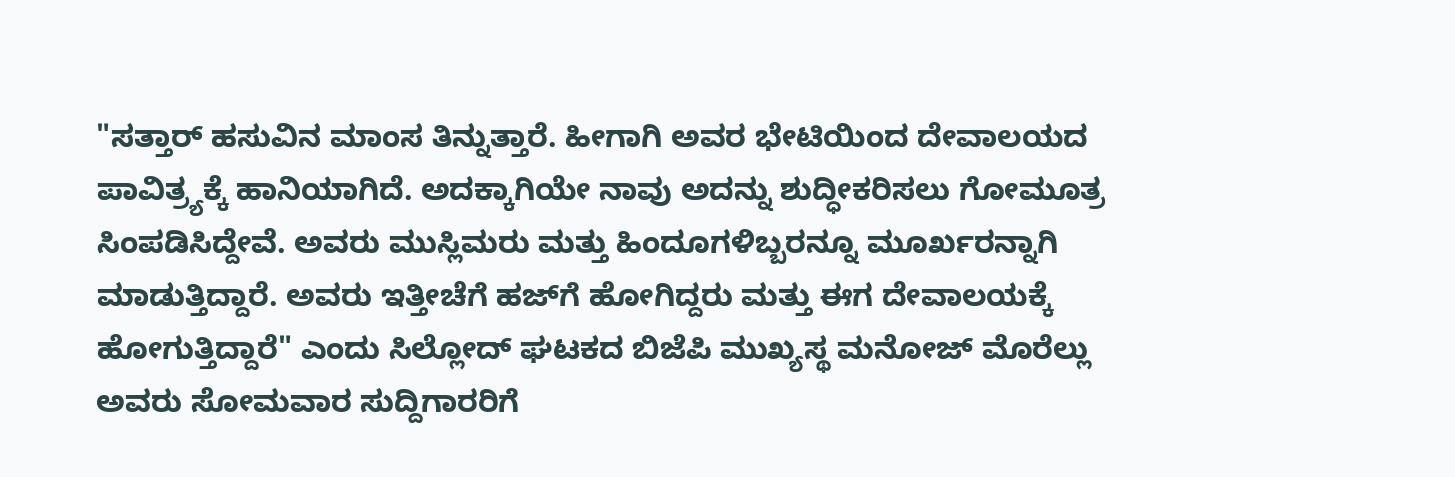"ಸತ್ತಾರ್ ಹಸುವಿನ ಮಾಂಸ ತಿನ್ನುತ್ತಾರೆ. ಹೀಗಾಗಿ ಅವರ ಭೇಟಿಯಿಂದ ದೇವಾಲಯದ ಪಾವಿತ್ರ್ಯಕ್ಕೆ ಹಾನಿಯಾಗಿದೆ. ಅದಕ್ಕಾಗಿಯೇ ನಾವು ಅದನ್ನು ಶುದ್ಧೀಕರಿಸಲು ಗೋಮೂತ್ರ ಸಿಂಪಡಿಸಿದ್ದೇವೆ. ಅವರು ಮುಸ್ಲಿಮರು ಮತ್ತು ಹಿಂದೂಗಳಿಬ್ಬರನ್ನೂ ಮೂರ್ಖರನ್ನಾಗಿ ಮಾಡುತ್ತಿದ್ದಾರೆ. ಅವರು ಇತ್ತೀಚೆಗೆ ಹಜ್‌ಗೆ ಹೋಗಿದ್ದರು ಮತ್ತು ಈಗ ದೇವಾಲಯಕ್ಕೆ ಹೋಗುತ್ತಿದ್ದಾರೆ" ಎಂದು ಸಿಲ್ಲೋದ್ ಘಟಕದ ಬಿಜೆಪಿ ಮುಖ್ಯಸ್ಥ ಮನೋಜ್ ಮೊರೆಲ್ಲು ಅವರು ಸೋಮವಾರ ಸುದ್ದಿಗಾರರಿಗೆ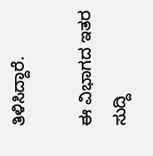ತಿಳಿಸಿದ್ದಾರೆ.

ಈ ವಿಭಾಗದ ಇತರ ಸುದ್ದಿ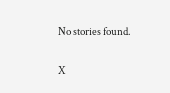No stories found.

X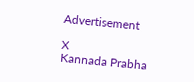Advertisement

X
Kannada Prabha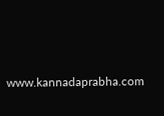www.kannadaprabha.com